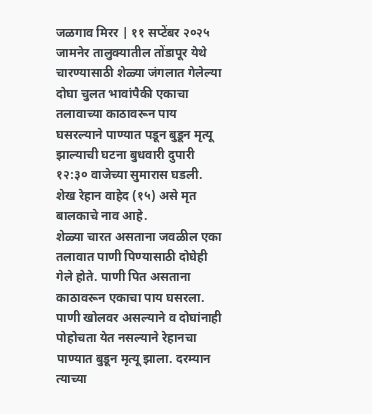जळगाव मिरर | ११ सप्टेंबर २०२५
जामनेर तालुक्यातील तोंडापूर येथे चारण्यासाठी शेळ्या जंगलात गेलेल्या दोघा चुलत भावांपैकी एकाचा तलावाच्या काठावरून पाय घसरल्याने पाण्यात पडून बुडून मृत्यू झाल्याची घटना बुधवारी दुपारी १२:३० वाजेच्या सुमारास घडली. शेख रेहान वाहेद (१५) असे मृत बालकाचे नाव आहे.
शेळ्या चारत असताना जवळील एका तलावात पाणी पिण्यासाठी दोघेही गेले होते. पाणी पित असताना काठावरून एकाचा पाय घसरला. पाणी खोलवर असल्याने व दोघांनाही पोहोचता येत नसल्याने रेहानचा पाण्यात बुडून मृत्यू झाला. दरम्यान त्याच्या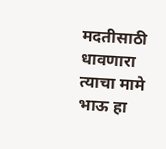मदतीसाठी धावणारा त्याचा मामे भाऊ हा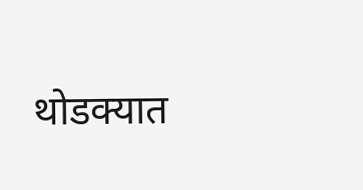थोडक्यात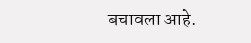बचावला आहे.